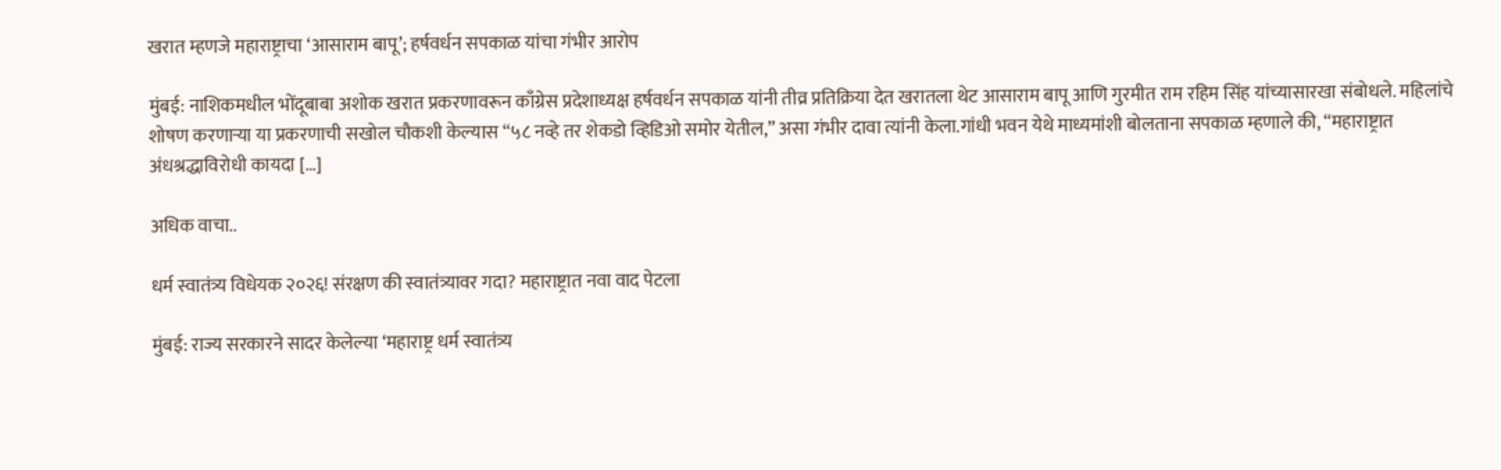खरात म्हणजे महाराष्ट्राचा ‘आसाराम बापू’; हर्षवर्धन सपकाळ यांचा गंभीर आरोप

मुंबई: नाशिकमधील भोंदूबाबा अशोक खरात प्रकरणावरून काँग्रेस प्रदेशाध्यक्ष हर्षवर्धन सपकाळ यांनी तीव्र प्रतिक्रिया देत खरातला थेट आसाराम बापू आणि गुरमीत राम रहिम सिंह यांच्यासारखा संबोधले. महिलांचे शोषण करणाऱ्या या प्रकरणाची सखोल चौकशी केल्यास “५८ नव्हे तर शेकडो व्हिडिओ समोर येतील,” असा गंभीर दावा त्यांनी केला.गांधी भवन येथे माध्यमांशी बोलताना सपकाळ म्हणाले की, “महाराष्ट्रात अंधश्रद्धाविरोधी कायदा […]

अधिक वाचा..

धर्म स्वातंत्र्य विधेयक २०२६! संरक्षण की स्वातंत्र्यावर गदा? महाराष्ट्रात नवा वाद पेटला

मुंबई: राज्य सरकारने सादर केलेल्या ‘महाराष्ट्र धर्म स्वातंत्र्य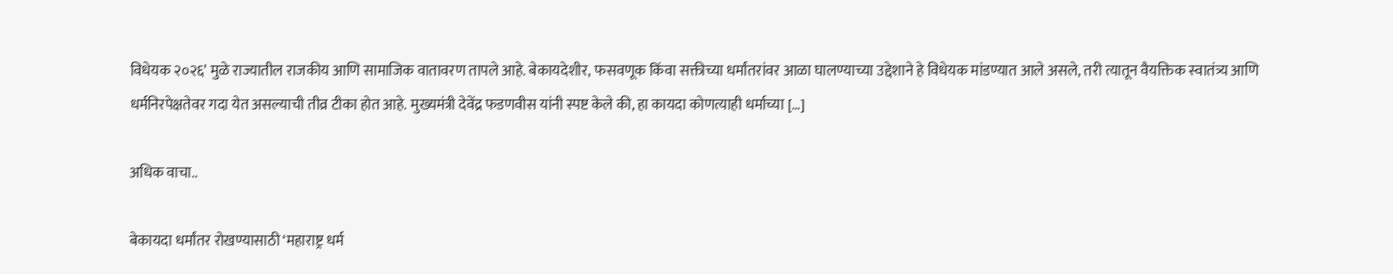विधेयक २०२६’ मुळे राज्यातील राजकीय आणि सामाजिक वातावरण तापले आहे. बेकायदेशीर, फसवणूक किंवा सक्तीच्या धर्मांतरांवर आळा घालण्याच्या उद्देशाने हे विधेयक मांडण्यात आले असले, तरी त्यातून वैयक्तिक स्वातंत्र्य आणि धर्मनिरपेक्षतेवर गदा येत असल्याची तीव्र टीका होत आहे. मुख्यमंत्री देवेंद्र फडणवीस यांनी स्पष्ट केले की, हा कायदा कोणत्याही धर्माच्या […]

अधिक वाचा..

बेकायदा धर्मांतर रोखण्यासाठी ‘महाराष्ट्र धर्म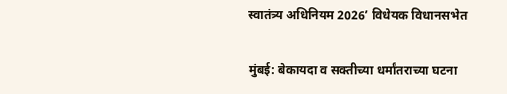स्वातंत्र्य अधिनियम 2026’ विधेयक विधानसभेत

मुंबई: बेकायदा व सक्तीच्या धर्मांतराच्या घटना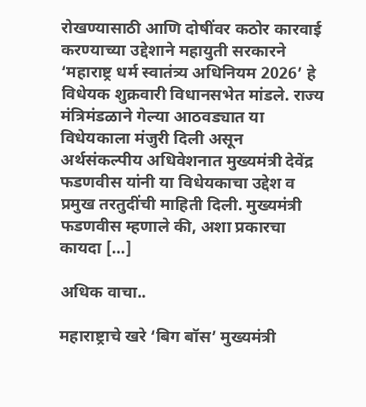रोखण्यासाठी आणि दोषींवर कठोर कारवाई करण्याच्या उद्देशाने महायुती सरकारने ‘महाराष्ट्र धर्म स्वातंत्र्य अधिनियम 2026’ हे विधेयक शुक्रवारी विधानसभेत मांडले. राज्य मंत्रिमंडळाने गेल्या आठवड्यात या विधेयकाला मंजुरी दिली असून अर्थसंकल्पीय अधिवेशनात मुख्यमंत्री देवेंद्र फडणवीस यांनी या विधेयकाचा उद्देश व प्रमुख तरतुदींची माहिती दिली. मुख्यमंत्री फडणवीस म्हणाले की, अशा प्रकारचा कायदा […]

अधिक वाचा..

महाराष्ट्राचे खरे ‘बिग बॉस’ मुख्यमंत्री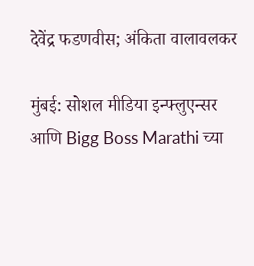देवेंद्र फडणवीस; अंकिता वालावलकर

मुंबई: सोशल मीडिया इन्फ्लुएन्सर आणि Bigg Boss Marathi च्या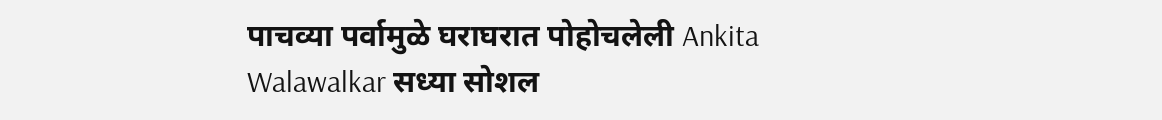पाचव्या पर्वामुळे घराघरात पोहोचलेली Ankita Walawalkar सध्या सोशल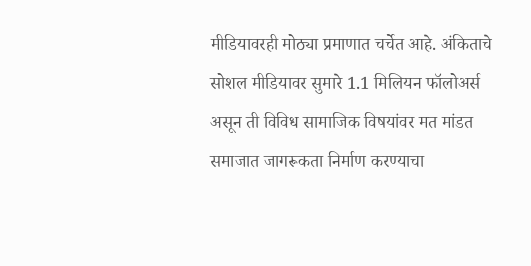मीडियावरही मोठ्या प्रमाणात चर्चेत आहे. अंकिताचे सोशल मीडियावर सुमारे 1.1 मिलियन फॉलोअर्स असून ती विविध सामाजिक विषयांवर मत मांडत समाजात जागरूकता निर्माण करण्याचा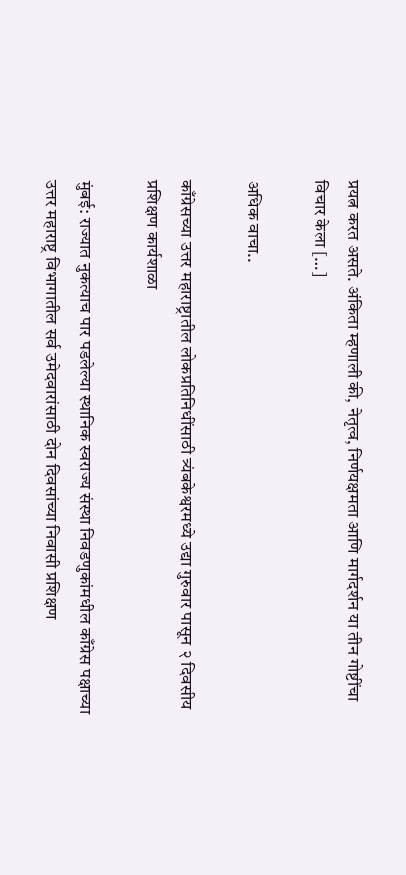प्रयत्न करत असते. अंकिता म्हणाली की, नेतृत्व, निर्णयक्षमता आणि मार्गदर्शन या तीन गोष्टींचा विचार केला […]

अधिक वाचा..

काँग्रेसच्या उत्तर महाराष्ट्रातील लोकप्रतिनिधींसाठी त्र्यंबकेश्वरमध्ये उद्या गुरुवार पासून २ दिवसीय प्रशिक्षण कार्यशाळा

मुंबई: राज्यात नुकत्याच पार पडलेल्या स्थानिक स्वराज्य संस्था निवडणुकांमधील काँग्रेस पक्षाच्या उत्तर महाराष्ट्र विभागातील सर्व उमेदवारांसाठी दोन दिवसांच्या निवासी प्रशिक्षण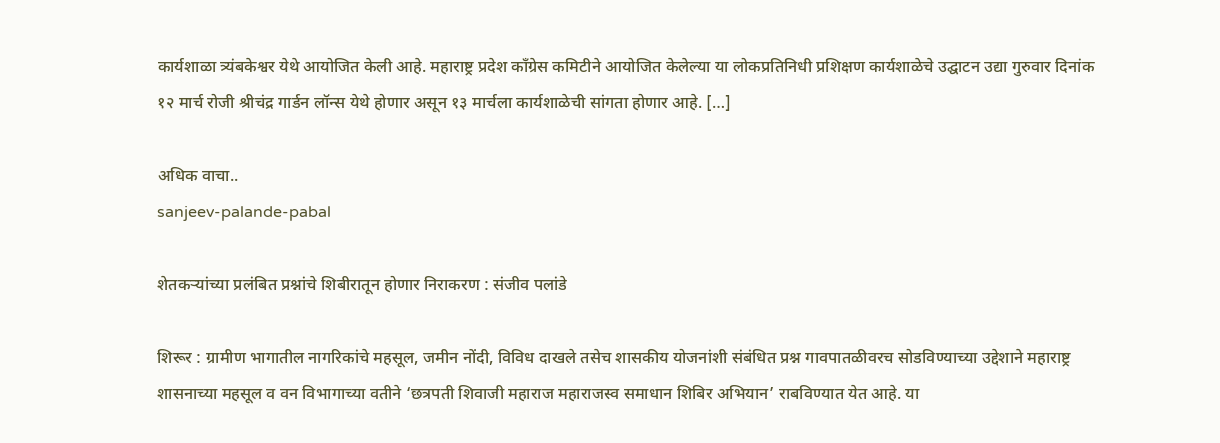कार्यशाळा त्र्यंबकेश्वर येथे आयोजित केली आहे. महाराष्ट्र प्रदेश काँग्रेस कमिटीने आयोजित केलेल्या या लोकप्रतिनिधी प्रशिक्षण कार्यशाळेचे उद्घाटन उद्या गुरुवार दिनांक १२ मार्च रोजी श्रीचंद्र गार्डन लॉन्स येथे होणार असून १३ मार्चला कार्यशाळेची सांगता होणार आहे. […]

अधिक वाचा..
sanjeev-palande-pabal

शेतकऱ्यांच्या प्रलंबित प्रश्नांचे शिबीरातून होणार निराकरण : संजीव पलांडे

शिरूर : ग्रामीण भागातील नागरिकांचे महसूल, जमीन नोंदी, विविध दाखले तसेच शासकीय योजनांशी संबंधित प्रश्न गावपातळीवरच सोडविण्याच्या उद्देशाने महाराष्ट्र शासनाच्या महसूल व वन विभागाच्या वतीने ‘छत्रपती शिवाजी महाराज महाराजस्व समाधान शिबिर अभियान’ राबविण्यात येत आहे. या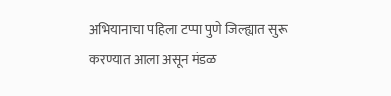अभियानाचा पहिला टप्पा पुणे जिल्ह्यात सुरू करण्यात आला असून मंडळ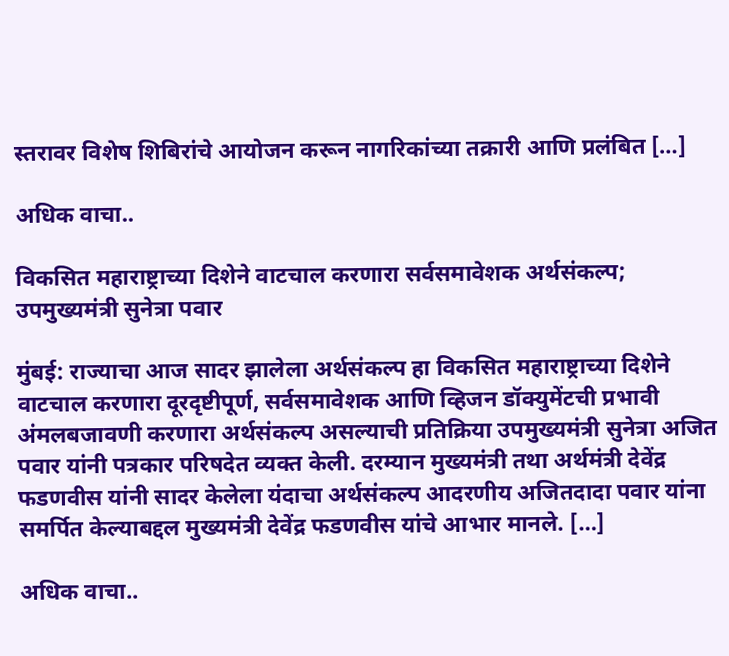स्तरावर विशेष शिबिरांचे आयोजन करून नागरिकांच्या तक्रारी आणि प्रलंबित […]

अधिक वाचा..

विकसित महाराष्ट्राच्या दिशेने वाटचाल करणारा सर्वसमावेशक अर्थसंकल्प; उपमुख्यमंत्री सुनेत्रा पवार

मुंबई: राज्याचा आज सादर झालेला अर्थसंकल्प हा विकसित महाराष्ट्राच्या दिशेने वाटचाल करणारा दूरदृष्टीपूर्ण, सर्वसमावेशक आणि व्हिजन डॉक्युमेंटची प्रभावी अंमलबजावणी करणारा अर्थसंकल्प असल्याची प्रतिक्रिया उपमुख्यमंत्री सुनेत्रा अजित पवार यांनी पत्रकार परिषदेत व्यक्त केली. दरम्यान मुख्यमंत्री तथा अर्थमंत्री देवेंद्र फडणवीस यांनी सादर केलेला यंदाचा अर्थसंकल्प आदरणीय अजितदादा पवार यांना समर्पित केल्याबद्दल मुख्यमंत्री देवेंद्र फडणवीस यांचे आभार मानले. […]

अधिक वाचा..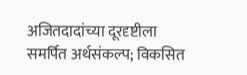अजितदादांच्या दूरदृष्टीला समर्पित अर्थसंकल्प; विकसित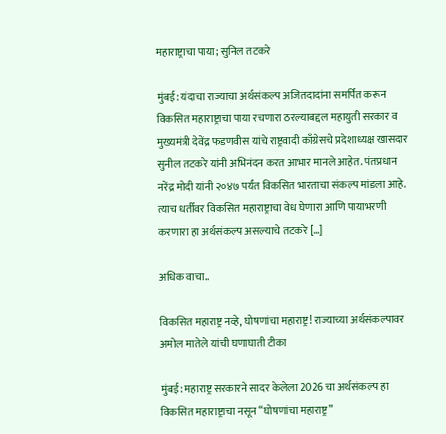महाराष्ट्राचा पाया; सुनिल तटकरे

मुंबई: यंदाचा राज्याचा अर्थसंकल्प अजितदादांना समर्पित करून विकसित महाराष्ट्राचा पाया रचणारा ठरल्याबद्दल महायुती सरकार व मुख्यमंत्री देवेंद्र फडणवीस यांचे राष्ट्रवादी काँग्रेसचे प्रदेशाध्यक्ष खासदार सुनील तटकरे यांनी अभिनंदन करत आभार मानले आहेत. पंतप्रधान नरेंद्र मोदी यांनी २०४७ पर्यंत विकसित भारताचा संकल्प मांडला आहे. त्याच धर्तीवर विकसित महाराष्ट्राचा वेध घेणारा आणि पायाभरणी करणारा हा अर्थसंकल्प असल्याचे तटकरे […]

अधिक वाचा..

विकसित महाराष्ट्र नव्हे, घोषणांचा महाराष्ट्र! राज्याच्या अर्थसंकल्पावर अमोल मातेले यांची घणाघाती टीका

मुंबई: महाराष्ट्र सरकारने सादर केलेला 2026 चा अर्थसंकल्प हा विकसित महाराष्ट्राचा नसून “घोषणांचा महाराष्ट्र”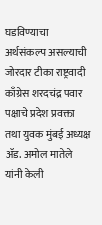घडविण्याचा अर्थसंकल्प असल्याची जोरदार टीका राष्ट्रवादी काँग्रेस शरदचंद्र पवार पक्षाचे प्रदेश प्रवक्ता तथा युवक मुंबई अध्यक्ष ॲड. अमोल मातेले यांनी केली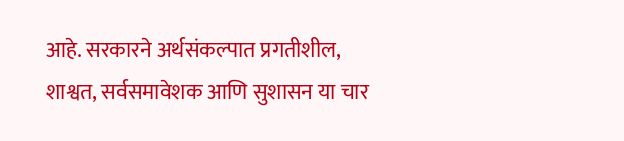आहे. सरकारने अर्थसंकल्पात प्रगतीशील, शाश्वत, सर्वसमावेशक आणि सुशासन या चार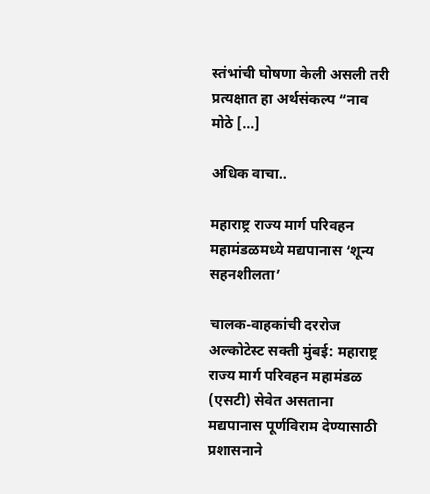स्तंभांची घोषणा केली असली तरी प्रत्यक्षात हा अर्थसंकल्प “नाव मोठे […]

अधिक वाचा..

महाराष्ट्र राज्य मार्ग परिवहन महामंडळमध्ये मद्यपानास ‘शून्य सहनशीलता’

चालक-वाहकांची दररोज अल्कोटेस्ट सक्ती मुंबई: महाराष्ट्र राज्य मार्ग परिवहन महामंडळ (एसटी) सेवेत असताना मद्यपानास पूर्णविराम देण्यासाठी प्रशासनाने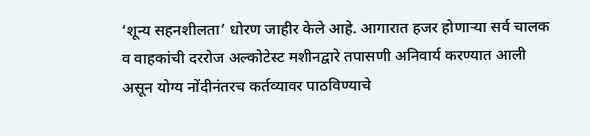‘शून्य सहनशीलता’ धोरण जाहीर केले आहे. आगारात हजर होणाऱ्या सर्व चालक व वाहकांची दररोज अल्कोटेस्ट मशीनद्वारे तपासणी अनिवार्य करण्यात आली असून योग्य नोंदीनंतरच कर्तव्यावर पाठविण्याचे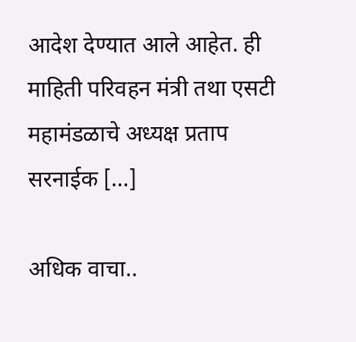आदेश देण्यात आले आहेत. ही माहिती परिवहन मंत्री तथा एसटी महामंडळाचे अध्यक्ष प्रताप सरनाईक […]

अधिक वाचा..